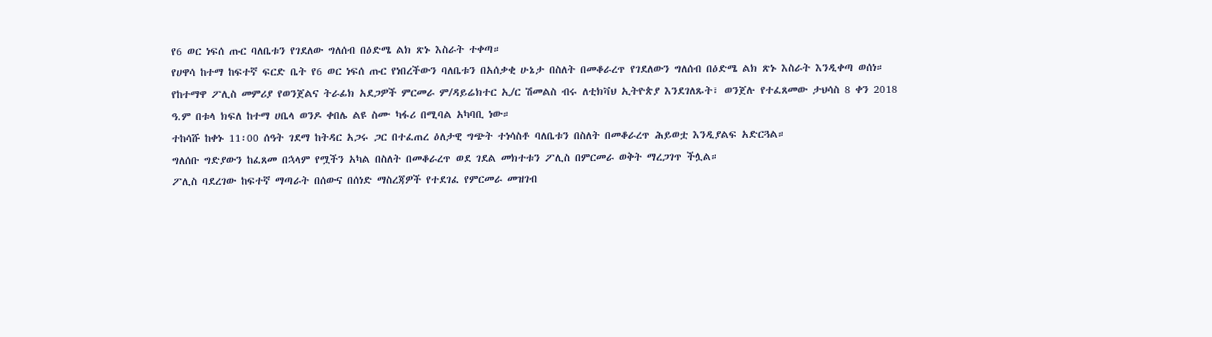የ6 ወር ነፍሰ ጡር ባለቤቱን የገደለው ግለሰብ በዕድሜ ልክ ጽኑ እስራት ተቀጣ።
የሀዋሳ ከተማ ከፍተኛ ፍርድ ቤት የ6 ወር ነፍሰ ጡር የነበረችውን ባለቤቱን በአሰቃቂ ሁኔታ በስለት በመቆራረጥ የገደለውን ግለሰብ በዕድሜ ልክ ጽኑ እስራት እንዲቀጣ ወሰነ።
የከተማዋ ፖሊስ መምሪያ የወንጀልና ትራፊክ አደጋዎች ምርመራ ም/ዳይሬክተር ኢ/ር ሽመልስ ብሩ ለቲክቫህ ኢትዮጵያ እንደገለጹት፣ ወንጀሉ የተፈጸመው ታህሳስ 8 ቀን 2018 ዓ.ም በቱላ ክፍለ ከተማ ሀቤላ ወንዶ ቀበሌ ልዩ ስሙ ካፋሪ በሚባል አካባቢ ነው።
ተከሳሹ ከቀኑ 11፡00 ሰዓት ገደማ ከትዳር አጋሩ ጋር በተፈጠረ ዕለታዊ ግጭት ተነሳስቶ ባለቤቱን በስለት በመቆራረጥ ሕይወቷ እንዲያልፍ አድርጓል።
ግለሰቡ ግድያውን ከፈጸመ በኋላም የሟችን አካል በስለት በመቆራረጥ ወደ ገደል መክተቱን ፖሊስ በምርመራ ወቅት ማረጋገጥ ችሏል።
ፖሊስ ባደረገው ከፍተኛ ማጣራት በሰውና በሰነድ ማስረጃዎች የተደገፈ የምርመራ መዝገብ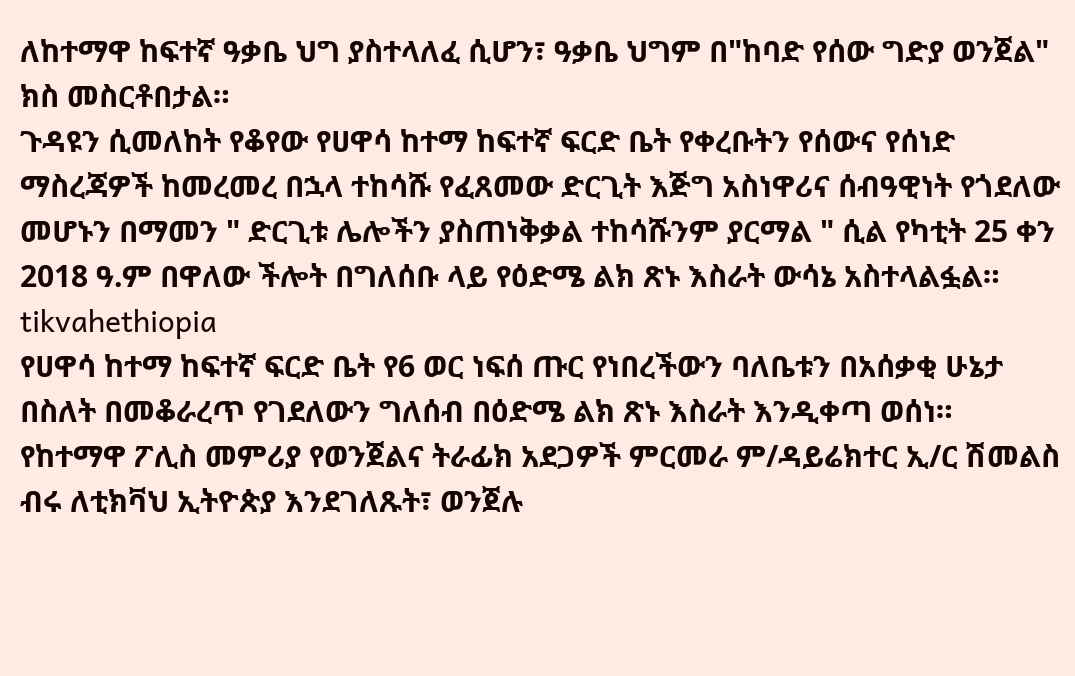ለከተማዋ ከፍተኛ ዓቃቤ ህግ ያስተላለፈ ሲሆን፣ ዓቃቤ ህግም በ"ከባድ የሰው ግድያ ወንጀል" ክስ መስርቶበታል።
ጉዳዩን ሲመለከት የቆየው የሀዋሳ ከተማ ከፍተኛ ፍርድ ቤት የቀረቡትን የሰውና የሰነድ ማስረጃዎች ከመረመረ በኋላ ተከሳሹ የፈጸመው ድርጊት እጅግ አስነዋሪና ሰብዓዊነት የጎደለው መሆኑን በማመን " ድርጊቱ ሌሎችን ያስጠነቅቃል ተከሳሹንም ያርማል " ሲል የካቲት 25 ቀን 2018 ዓ.ም በዋለው ችሎት በግለሰቡ ላይ የዕድሜ ልክ ጽኑ እስራት ውሳኔ አስተላልፏል።
tikvahethiopia
የሀዋሳ ከተማ ከፍተኛ ፍርድ ቤት የ6 ወር ነፍሰ ጡር የነበረችውን ባለቤቱን በአሰቃቂ ሁኔታ በስለት በመቆራረጥ የገደለውን ግለሰብ በዕድሜ ልክ ጽኑ እስራት እንዲቀጣ ወሰነ።
የከተማዋ ፖሊስ መምሪያ የወንጀልና ትራፊክ አደጋዎች ምርመራ ም/ዳይሬክተር ኢ/ር ሽመልስ ብሩ ለቲክቫህ ኢትዮጵያ እንደገለጹት፣ ወንጀሉ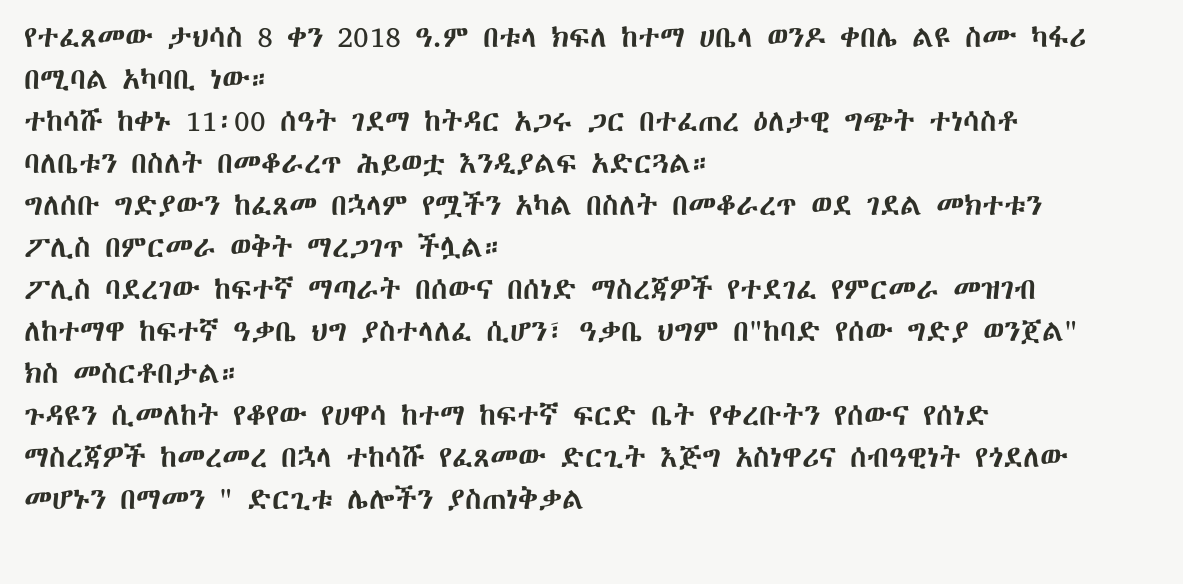የተፈጸመው ታህሳስ 8 ቀን 2018 ዓ.ም በቱላ ክፍለ ከተማ ሀቤላ ወንዶ ቀበሌ ልዩ ስሙ ካፋሪ በሚባል አካባቢ ነው።
ተከሳሹ ከቀኑ 11፡00 ሰዓት ገደማ ከትዳር አጋሩ ጋር በተፈጠረ ዕለታዊ ግጭት ተነሳስቶ ባለቤቱን በስለት በመቆራረጥ ሕይወቷ እንዲያልፍ አድርጓል።
ግለሰቡ ግድያውን ከፈጸመ በኋላም የሟችን አካል በስለት በመቆራረጥ ወደ ገደል መክተቱን ፖሊስ በምርመራ ወቅት ማረጋገጥ ችሏል።
ፖሊስ ባደረገው ከፍተኛ ማጣራት በሰውና በሰነድ ማስረጃዎች የተደገፈ የምርመራ መዝገብ ለከተማዋ ከፍተኛ ዓቃቤ ህግ ያስተላለፈ ሲሆን፣ ዓቃቤ ህግም በ"ከባድ የሰው ግድያ ወንጀል" ክስ መስርቶበታል።
ጉዳዩን ሲመለከት የቆየው የሀዋሳ ከተማ ከፍተኛ ፍርድ ቤት የቀረቡትን የሰውና የሰነድ ማስረጃዎች ከመረመረ በኋላ ተከሳሹ የፈጸመው ድርጊት እጅግ አስነዋሪና ሰብዓዊነት የጎደለው መሆኑን በማመን " ድርጊቱ ሌሎችን ያስጠነቅቃል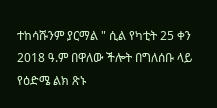ተከሳሹንም ያርማል " ሲል የካቲት 25 ቀን 2018 ዓ.ም በዋለው ችሎት በግለሰቡ ላይ የዕድሜ ልክ ጽኑ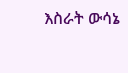እስራት ውሳኔ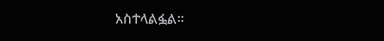አስተላልፏል።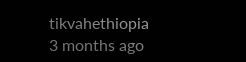tikvahethiopia
3 months ago